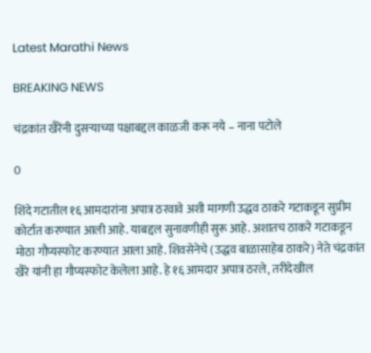Latest Marathi News

BREAKING NEWS

चंद्रकांत खैरेंनी दुसऱ्याच्या पक्षाबद्दल काळजी करू नये – नाना पटोले

0

शिंदे गटातील १६ आमदारांना अपात्र ठरवावे अशी मागणी उद्धव ठाकरे गटाकडून सुप्रीम कोर्टात करण्यात आली आहे. याबद्दल सुनावणीही सुरू आहे. अशातच ठाकरे गटाकडून मोठा गौप्यस्फोट करण्यात आला आहे. शिवसेनेचे (उद्धव बाळासाहेब ठाकरे) नेते चंद्रकांत खैरे यांनी हा गौप्यस्फोट केलेला आहे. हे १६ आमदार अपात्र ठरले, तरीदेखील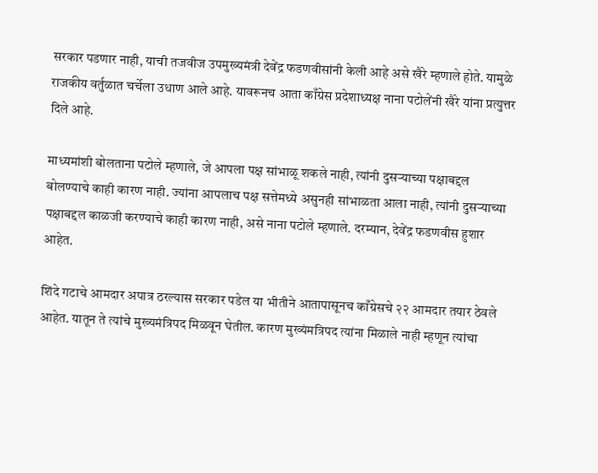सरकार पडणार नाही, याची तजवीज उपमुख्यमंत्री देवेंद्र फडणवीसांनी केली आहे असे खैरे म्हणाले होते. यामुळे राजकीय वर्तुळात चर्चेला उधाण आले आहे. यावरूनच आता काँग्रेस प्रदेशाध्यक्ष नाना पटोलेंनी खैरे यांना प्रत्युत्तर दिले आहे.

माध्यमांशी बोलताना पटोले म्हणाले, जे आपला पक्ष सांभाळू शकले नाही, त्यांनी दुसऱ्याच्या पक्षाबद्दल बोलण्याचे काही कारण नाही. ज्यांना आपलाच पक्ष सत्तेमध्ये असुनही सांभाळता आला नाही, त्यांनी दुसऱ्याच्या पक्षाबद्दल काळजी करण्याचे काही कारण नाही, असे नाना पटोले म्हणाले. दरम्यान, देवेंद्र फडणवीस हुशार आहेत.

शिंदे गटाचे आमदार अपात्र ठरल्यास सरकार पडेल या भीतीने आतापासूनच काँग्रेसचे २२ आमदार तयार ठेवले आहेत. यातून ते त्यांचे मुख्यमंत्रिपद मिळवून घेतील. कारण मुख्यंमत्रिपद त्यांना मिळाले नाही म्हणून त्यांचा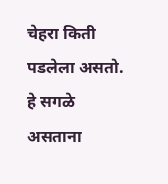चेहरा किती पडलेला असतो. हे सगळे असताना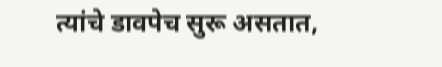त्यांचे डावपेच सुरू असतात,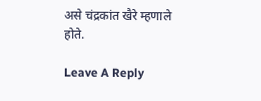असे चंद्रकांत खैरे म्हणाले होते.

Leave A Reply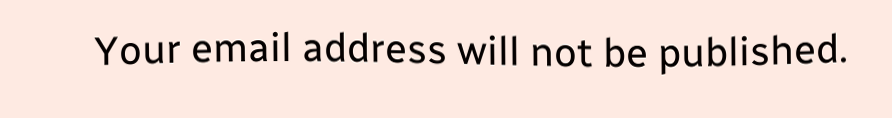Your email address will not be published.